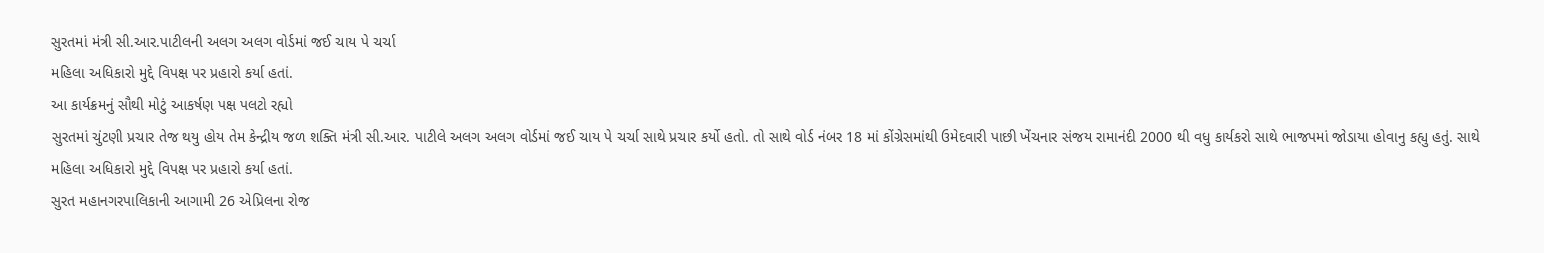સુરતમાં મંત્રી સી.આર.પાટીલની અલગ અલગ વોર્ડમાં જઈ ચાય પે ચર્ચા
મહિલા અધિકારો મુદ્દે વિપક્ષ પર પ્રહારો કર્યા હતાં.
આ કાર્યક્રમનું સૌથી મોટું આકર્ષણ પક્ષ પલટો રહ્યો
સુરતમાં ચુંટણી પ્રચાર તેજ થયુ હોય તેમ કેન્દ્રીય જળ શક્તિ મંત્રી સી.આર. પાટીલે અલગ અલગ વોર્ડમાં જઈ ચાય પે ચર્ચા સાથે પ્રચાર કર્યો હતો. તો સાથે વોર્ડ નંબર 18 માં કોંગ્રેસમાંથી ઉમેદવારી પાછી ખેંચનાર સંજય રામાનંદી 2000 થી વધુ કાર્યકરો સાથે ભાજપમાં જોડાયા હોવાનુ કહ્યુ હતું. સાથે મહિલા અધિકારો મુદ્દે વિપક્ષ પર પ્રહારો કર્યા હતાં.
સુરત મહાનગરપાલિકાની આગામી 26 એપ્રિલના રોજ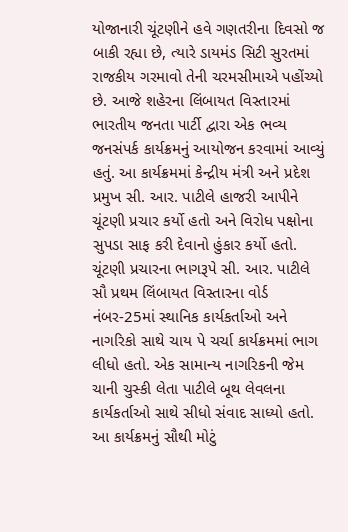યોજાનારી ચૂંટણીને હવે ગણતરીના દિવસો જ બાકી રહ્યા છે, ત્યારે ડાયમંડ સિટી સુરતમાં રાજકીય ગરમાવો તેની ચરમસીમાએ પહોંચ્યો છે. આજે શહેરના લિંબાયત વિસ્તારમાં ભારતીય જનતા પાર્ટી દ્વારા એક ભવ્ય જનસંપર્ક કાર્યક્રમનું આયોજન કરવામાં આવ્યું હતું. આ કાર્યક્રમમાં કેન્દ્રીય મંત્રી અને પ્રદેશ પ્રમુખ સી. આર. પાટીલે હાજરી આપીને ચૂંટણી પ્રચાર કર્યો હતો અને વિરોધ પક્ષોના સુપડા સાફ કરી દેવાનો હુંકાર કર્યો હતો. ચૂંટણી પ્રચારના ભાગરૂપે સી. આર. પાટીલે સૌ પ્રથમ લિંબાયત વિસ્તારના વોર્ડ નંબર-25માં સ્થાનિક કાર્યકર્તાઓ અને નાગરિકો સાથે ચાય પે ચર્ચા કાર્યક્રમમાં ભાગ લીધો હતો. એક સામાન્ય નાગરિકની જેમ ચાની ચુસ્કી લેતા પાટીલે બૂથ લેવલના કાર્યકર્તાઓ સાથે સીધો સંવાદ સાધ્યો હતો.
આ કાર્યક્રમનું સૌથી મોટું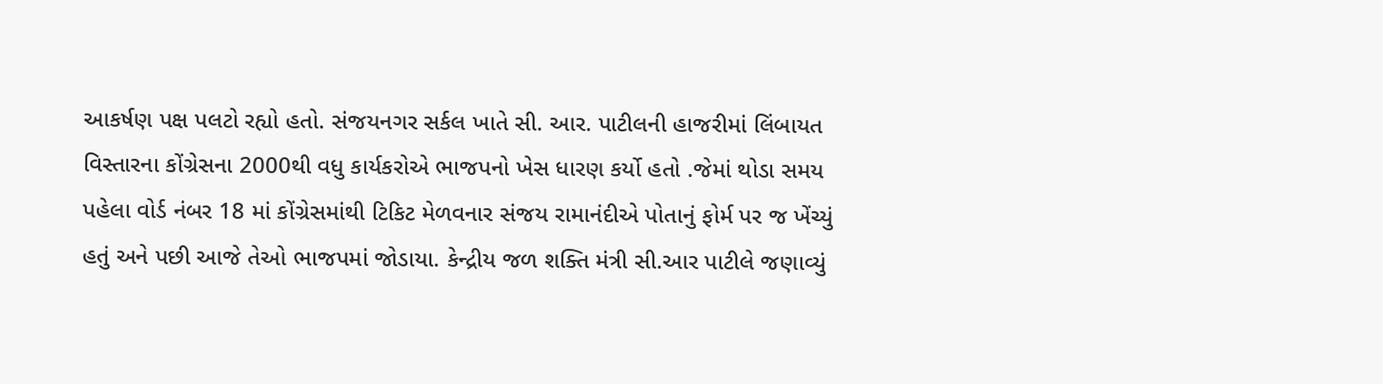આકર્ષણ પક્ષ પલટો રહ્યો હતો. સંજયનગર સર્કલ ખાતે સી. આર. પાટીલની હાજરીમાં લિંબાયત વિસ્તારના કોંગ્રેસના 2000થી વધુ કાર્યકરોએ ભાજપનો ખેસ ધારણ કર્યો હતો .જેમાં થોડા સમય પહેલા વોર્ડ નંબર 18 માં કોંગ્રેસમાંથી ટિકિટ મેળવનાર સંજય રામાનંદીએ પોતાનું ફોર્મ પર જ ખેંચ્યું હતું અને પછી આજે તેઓ ભાજપમાં જોડાયા. કેન્દ્રીય જળ શક્તિ મંત્રી સી.આર પાટીલે જણાવ્યું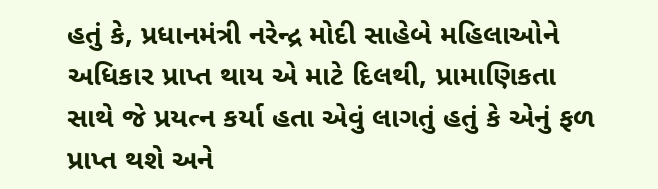હતું કે, પ્રધાનમંત્રી નરેન્દ્ર મોદી સાહેબે મહિલાઓને અધિકાર પ્રાપ્ત થાય એ માટે દિલથી, પ્રામાણિકતા સાથે જે પ્રયત્ન કર્યા હતા એવું લાગતું હતું કે એનું ફળ પ્રાપ્ત થશે અને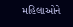મહિલાઓને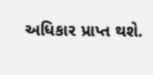અધિકાર પ્રાપ્ત થશે.